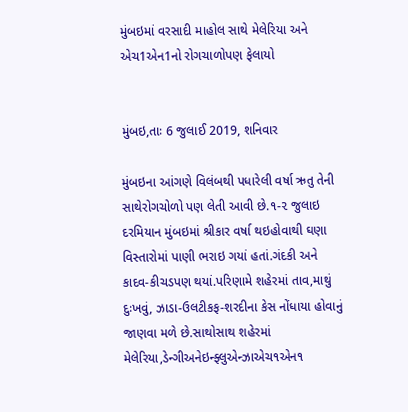મુંબઇમાં વરસાદી માહોલ સાથે મેલેરિયા અને એચ1એન1નો રોગચાળોપણ ફેલાયો


મુંબઇ,તાઃ 6 જુલાઈ 2019, શનિવાર

મુંબઇના આંગણે વિલંબથી પધારેલી વર્ષા ઋતુ તેની સાથેરોગચોળો પણ લેતી આવી છે.૧-૨ જુલાઇ દરમિયાન મુંબઇમાં શ્રીકાર વર્ષા થઇહોવાથી ઘણા વિસ્તારોમાં પાણી ભરાઇ ગયાં હતાં.ગંદકી અને કાદવ-કીચડપણ થયાં.પરિણામે શહેરમાં તાવ,માથું દુઃખવું, ઝાડા-ઉલટીકફ-શરદીના કેસ નોંધાયા હોવાનું જાણવા મળે છે.સાથોસાથ શહેરમાં મેલેરિયા,ડેન્ગીઅનેઇન્ફ્લુએન્ઝાએચ૧એન૧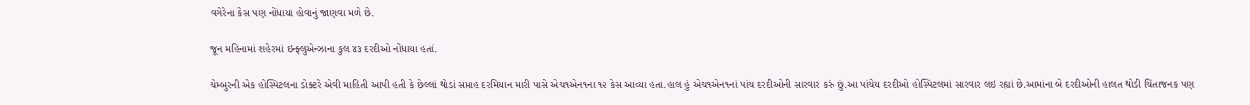વગેરેના કેસ પણ નોંધાયા હોવાનું જાણવા મળે છે.

જૂન મહિનામાં શહેરમાં ઇન્ફ્લુએન્ઝાના કુલ ૪૩ દરદીઓ નોંધાયા હતાં.

ચેમ્બુરની એક હોસ્પિટલના ડોક્ટરે એવી માહિતી આપી હતી કે છેલ્લાં થોડાં સપ્તાહ દરમિયાન મારી પાસે એચ૧એન૧ના ૧૨ કેસ આવ્યા હતા.હાલ હું એચ૧એન૧નાં પાંચ દરદીઓની સારવાર કરું છું.આ પાંચેય દરદીઓ હોસ્પિટલમાં સારવાર લઇ રહ્યાં છે.આમાંના બે દરદીઓની હાલત થોડી ચિંતાજનક પણ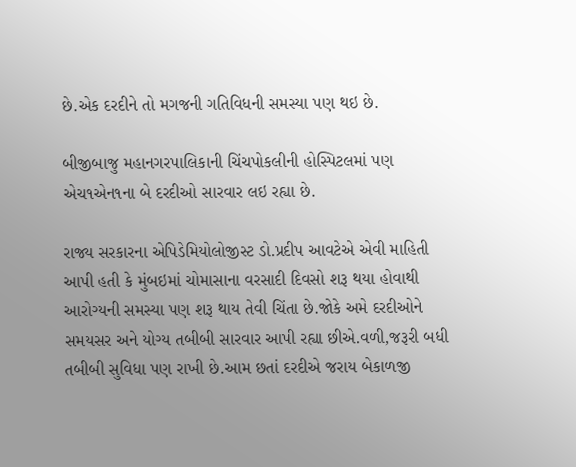છે.એક દરદીને તો મગજની ગતિવિધની સમસ્યા પણ થઇ છે.

બીજીબાજુ મહાનગરપાલિકાની ચિંચપોકલીની હોસ્પિટલમાં પણ એચ૧એન૧ના બે દરદીઓ સારવાર લઇ રહ્યા છે.

રાજ્ય સરકારના એપિડેમિયોલોજીસ્ટ ડો.પ્રદીપ આવટેએ એવી માહિતી આપી હતી કે મુંબઇમાં ચોમાસાના વરસાદી દિવસો શરૂ થયા હોવાથી આરોગ્યની સમસ્યા પણ શરૂ થાય તેવી ચિંતા છે.જોકે અમે દરદીઓને સમયસર અને યોગ્ય તબીબી સારવાર આપી રહ્યા છીએ.વળી,જરૂરી બધી તબીબી સુવિધા પણ રાખી છે.આમ છતાં દરદીએ જરાય બેકાળજી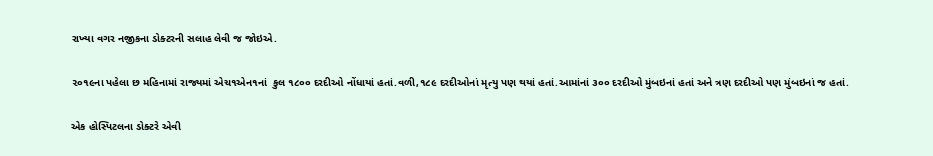રાખ્યા વગર નજીકના ડોક્ટરની સલાહ લેવી જ જોઇએ.

૨૦૧૯ના પહેલા છ મહિનામાં રાજ્યમાં એચ૧એન૧નાં  કુલ ૧૮૦૦ દરદીઓ નોંધાયાં હતાં.વળી,૧૮૯ દરદીઓનાં મૃત્યુ પણ થયાં હતાં.આમાંનાં ૩૦૦ દરદીઓ મુંબઇનાં હતાં અને ત્રણ દરદીઓ પણ મુંબઇનાં જ હતાં.

એક હોસ્પિટલના ડોક્ટરે એવી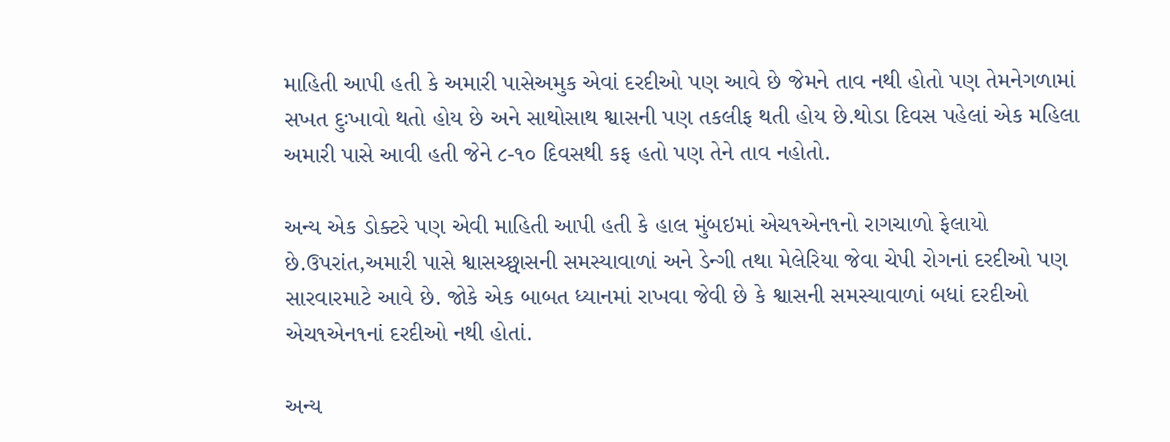માહિતી આપી હતી કે અમારી પાસેઅમુક એવાં દરદીઓ પણ આવે છે જેમને તાવ નથી હોતો પણ તેમનેગળામાં સખત દુઃખાવો થતો હોય છે અને સાથોસાથ શ્વાસની પણ તકલીફ થતી હોય છે.થોડા દિવસ પહેલાં એક મહિલા અમારી પાસે આવી હતી જેને ૮-૧૦ દિવસથી કફ હતો પણ તેને તાવ નહોતો.

અન્ય એક ડોક્ટરે પણ એવી માહિતી આપી હતી કે હાલ મુંબઇમાં એચ૧એન૧નો રાગચાળો ફેલાયો છે.ઉપરાંત,અમારી પાસે શ્વાસચ્છ્વાસની સમસ્યાવાળાં અને ડેન્ગી તથા મેલેરિયા જેવા ચેપી રોગનાં દરદીઓ પણ સારવારમાટે આવે છે. જોકે એક બાબત ધ્યાનમાં રાખવા જેવી છે કે શ્વાસની સમસ્યાવાળાં બધાં દરદીઓ એચ૧એન૧નાં દરદીઓ નથી હોતાં.

અન્ય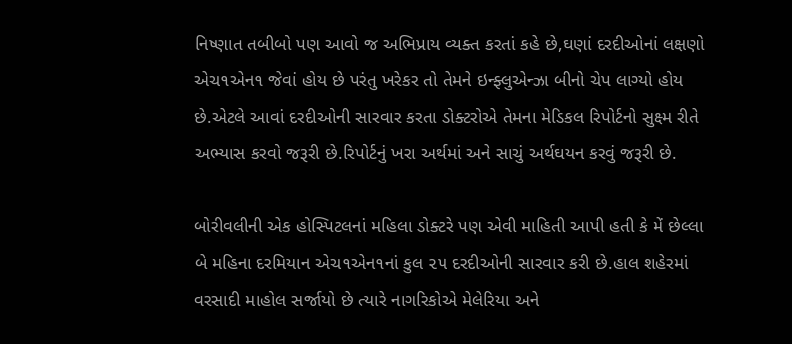નિષ્ણાત તબીબો પણ આવો જ અભિપ્રાય વ્યક્ત કરતાં કહે છે,ઘણાં દરદીઓનાં લક્ષણો એચ૧એન૧ જેવાં હોય છે પરંતુ ખરેકર તો તેમને ઇન્ફ્લુએન્ઝા બીનો ચેપ લાગ્યો હોય છે.એટલે આવાં દરદીઓની સારવાર કરતા ડોક્ટરોએ તેમના મેડિકલ રિપોર્ટનો સુક્ષ્મ રીતે અભ્યાસ કરવો જરૂરી છે.રિપોર્ટનું ખરા અર્થમાં અને સાચું અર્થઘયન કરવું જરૂરી છે.

બોરીવલીની એક હોસ્પિટલનાં મહિલા ડોક્ટરે પણ એવી માહિતી આપી હતી કે મેં છેલ્લા બે મહિના દરમિયાન એચ૧એન૧નાં કુલ ૨૫ દરદીઓની સારવાર કરી છે.હાલ શહેરમાં વરસાદી માહોલ સર્જાયો છે ત્યારે નાગરિકોએ મેલેરિયા અને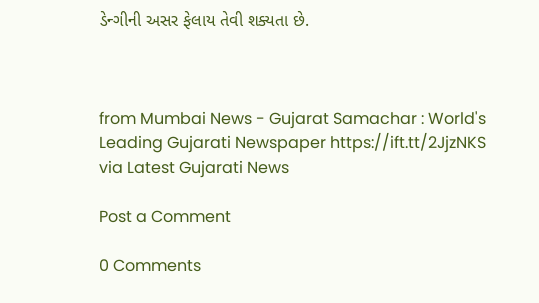ડેન્ગીની અસર ફેલાય તેવી શક્યતા છે.



from Mumbai News - Gujarat Samachar : World's Leading Gujarati Newspaper https://ift.tt/2JjzNKS
via Latest Gujarati News

Post a Comment

0 Comments